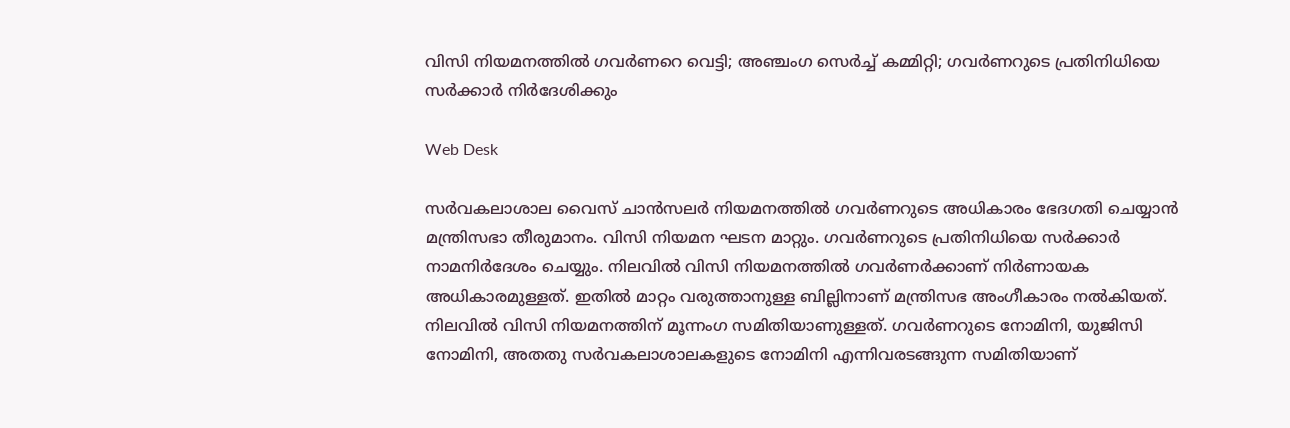വിസി നിയമനത്തില്‍ ഗവര്‍ണറെ വെട്ടി; അഞ്ചംഗ സെർച്ച് കമ്മിറ്റി; ഗവര്‍ണറുടെ പ്രതിനിധിയെ സര്‍ക്കാര്‍ നിര്‍ദേശിക്കും

Web Desk

സര്‍വകലാശാല വൈസ് ചാന്‍സലര്‍ നിയമനത്തില്‍ ഗവര്‍ണറുടെ അധികാരം ഭേദഗതി ചെയ്യാന്‍ മന്ത്രിസഭാ തീരുമാനം. വിസി നിയമന ഘടന മാറ്റും. ഗവര്‍ണറുടെ പ്രതിനിധിയെ സര്‍ക്കാര്‍ നാമനിര്‍ദേശം ചെയ്യും. നിലവില്‍ വിസി നിയമനത്തില്‍ ഗവര്‍ണര്‍ക്കാണ് നിര്‍ണായക അധികാരമുള്ളത്. ഇതില്‍ മാറ്റം വരുത്താനുള്ള ബില്ലിനാണ് മന്ത്രിസഭ അംഗീകാരം നല്‍കിയത്. നിലവില്‍ വിസി നിയമനത്തിന് മൂന്നംഗ സമിതിയാണുള്ളത്. ഗവര്‍ണറുടെ നോമിനി, യുജിസി നോമിനി, അതതു സര്‍വകലാശാലകളുടെ നോമിനി എന്നിവരടങ്ങുന്ന സമിതിയാണ്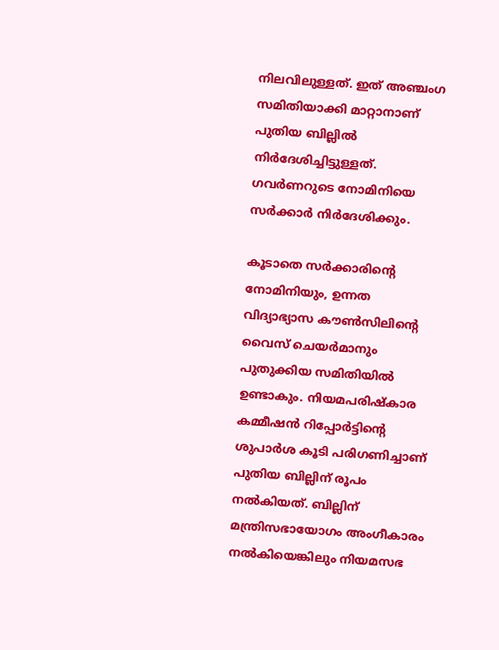നിലവിലുള്ളത്. ഇത് അഞ്ചംഗ സമിതിയാക്കി മാറ്റാനാണ് പുതിയ ബില്ലില്‍ നിര്‍ദേശിച്ചിട്ടുള്ളത്. ഗവര്‍ണറുടെ നോമിനിയെ സര്‍ക്കാര്‍ നിര്‍ദേശിക്കും.

കൂടാതെ സര്‍ക്കാരിന്റെ നോമിനിയും, ഉന്നത വിദ്യാഭ്യാസ കൗണ്‍സിലിന്റെ വൈസ് ചെയര്‍മാനും പുതുക്കിയ സമിതിയില്‍ ഉണ്ടാകും. നിയമപരിഷ്‌കാര കമ്മീഷന്‍ റിപ്പോര്‍ട്ടിന്റെ ശുപാര്‍ശ കൂടി പരിഗണിച്ചാണ് പുതിയ ബില്ലിന് രൂപം നല്‍കിയത്. ബില്ലിന് മന്ത്രിസഭായോഗം അംഗീകാരം നല്‍കിയെങ്കിലും നിയമസഭ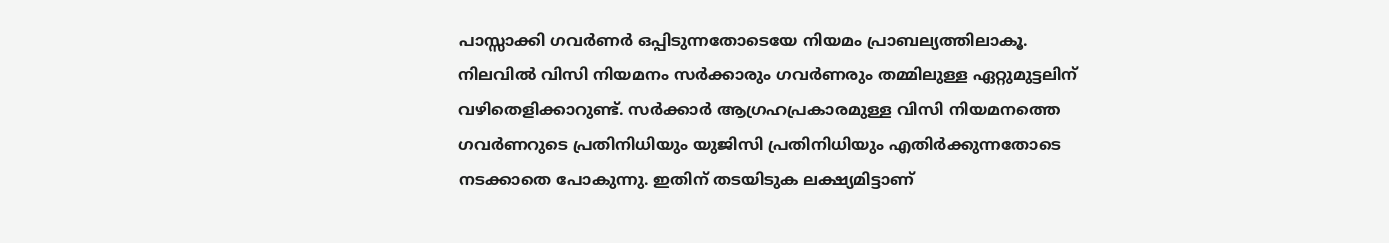പാസ്സാക്കി ഗവര്‍ണര്‍ ഒപ്പിടുന്നതോടെയേ നിയമം പ്രാബല്യത്തിലാകൂ. നിലവില്‍ വിസി നിയമനം സര്‍ക്കാരും ഗവര്‍ണരും തമ്മിലുള്ള ഏറ്റുമുട്ടലിന് വഴിതെളിക്കാറുണ്ട്. സര്‍ക്കാര്‍ ആഗ്രഹപ്രകാരമുള്ള വിസി നിയമനത്തെ ഗവര്‍ണറുടെ പ്രതിനിധിയും യുജിസി പ്രതിനിധിയും എതിര്‍ക്കുന്നതോടെ നടക്കാതെ പോകുന്നു. ഇതിന് തടയിടുക ലക്ഷ്യമിട്ടാണ്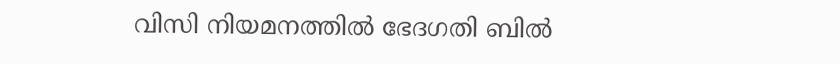വിസി നിയമനത്തില്‍ ഭേദഗതി ബില്‍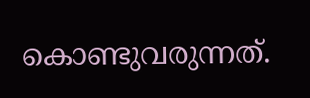കൊണ്ടുവരുന്നത്.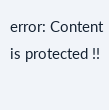error: Content is protected !!